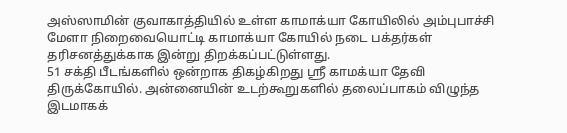அஸ்ஸாமின் குவாகாத்தியில் உள்ள காமாக்யா கோயிலில் அம்புபாச்சி மேளா நிறைவையொட்டி காமாக்யா கோயில் நடை பக்தர்கள் தரிசனத்துக்காக இன்று திறக்கப்பட்டுள்ளது.
51 சக்தி பீடங்களில் ஒன்றாக திகழ்கிறது ஸ்ரீ காமக்யா தேவி திருக்கோயில். அன்னையின் உடற்கூறுகளில் தலைப்பாகம் விழுந்த இடமாகக்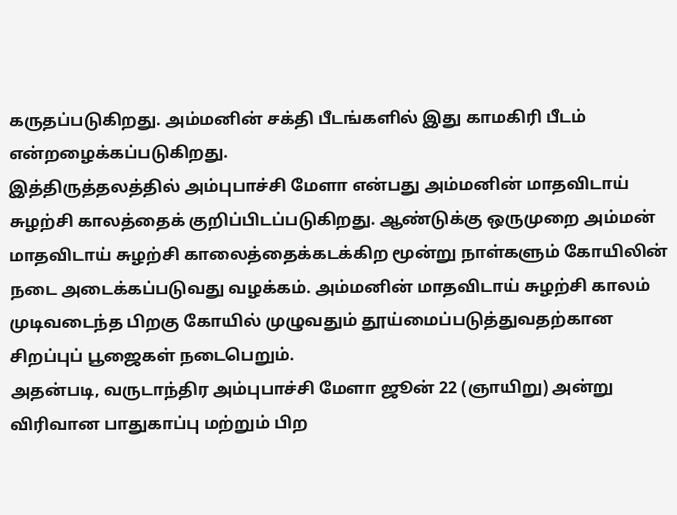கருதப்படுகிறது. அம்மனின் சக்தி பீடங்களில் இது காமகிரி பீடம் என்றழைக்கப்படுகிறது.
இத்திருத்தலத்தில் அம்புபாச்சி மேளா என்பது அம்மனின் மாதவிடாய் சுழற்சி காலத்தைக் குறிப்பிடப்படுகிறது. ஆண்டுக்கு ஒருமுறை அம்மன் மாதவிடாய் சுழற்சி காலைத்தைக்கடக்கிற மூன்று நாள்களும் கோயிலின் நடை அடைக்கப்படுவது வழக்கம். அம்மனின் மாதவிடாய் சுழற்சி காலம் முடிவடைந்த பிறகு கோயில் முழுவதும் தூய்மைப்படுத்துவதற்கான சிறப்புப் பூஜைகள் நடைபெறும்.
அதன்படி, வருடாந்திர அம்புபாச்சி மேளா ஜூன் 22 (ஞாயிறு) அன்று விரிவான பாதுகாப்பு மற்றும் பிற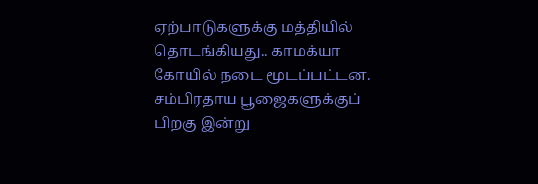ஏற்பாடுகளுக்கு மத்தியில் தொடங்கியது.. காமக்யா கோயில் நடை மூடப்பட்டன. சம்பிரதாய பூஜைகளுக்குப் பிறகு இன்று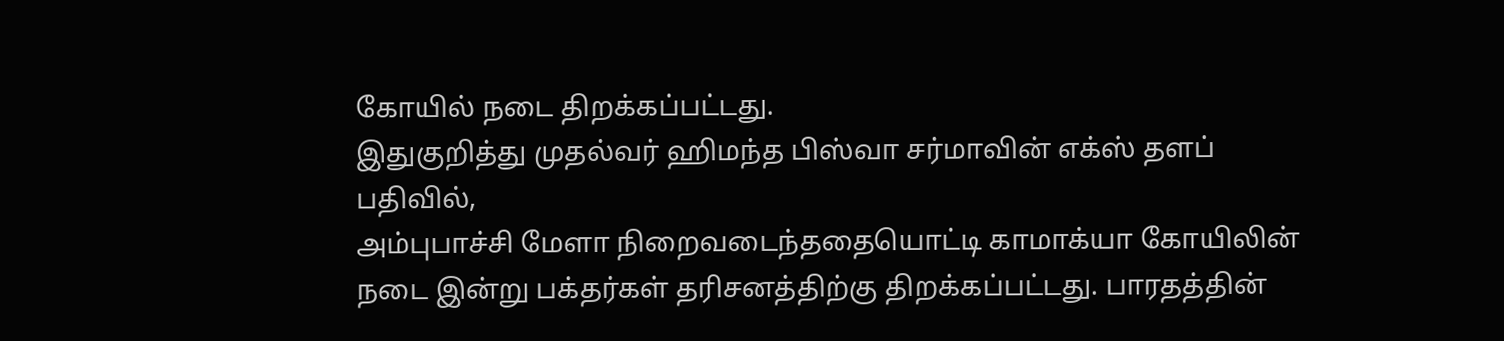கோயில் நடை திறக்கப்பட்டது.
இதுகுறித்து முதல்வர் ஹிமந்த பிஸ்வா சர்மாவின் எக்ஸ் தளப் பதிவில்,
அம்புபாச்சி மேளா நிறைவடைந்ததையொட்டி காமாக்யா கோயிலின் நடை இன்று பக்தர்கள் தரிசனத்திற்கு திறக்கப்பட்டது. பாரதத்தின்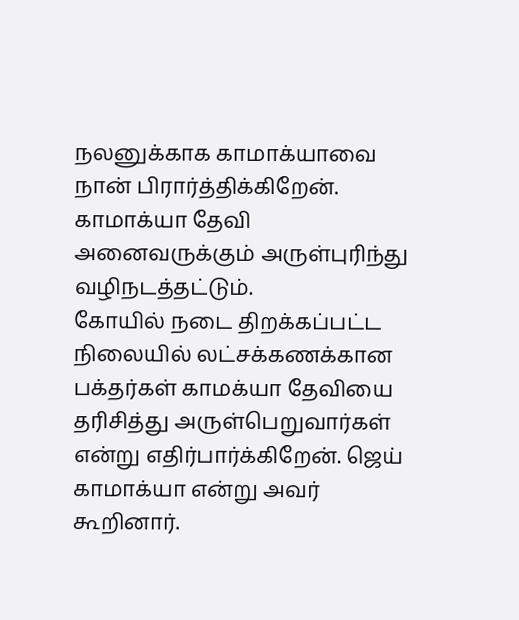நலனுக்காக காமாக்யாவை நான் பிரார்த்திக்கிறேன். காமாக்யா தேவி அனைவருக்கும் அருள்புரிந்து வழிநடத்தட்டும்.
கோயில் நடை திறக்கப்பட்ட நிலையில் லட்சக்கணக்கான பக்தர்கள் காமக்யா தேவியை தரிசித்து அருள்பெறுவார்கள் என்று எதிர்பார்க்கிறேன். ஜெய் காமாக்யா என்று அவர் கூறினார்.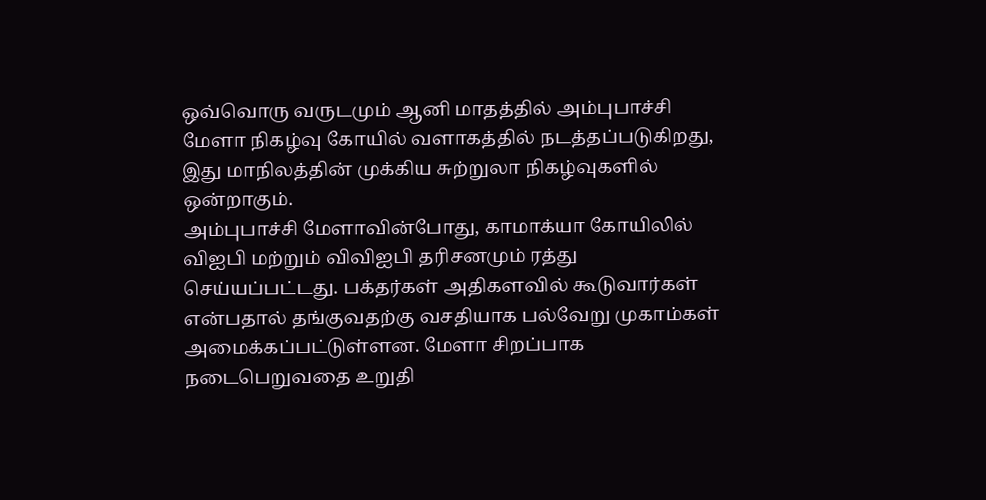ஒவ்வொரு வருடமும் ஆனி மாதத்தில் அம்புபாச்சி மேளா நிகழ்வு கோயில் வளாகத்தில் நடத்தப்படுகிறது, இது மாநிலத்தின் முக்கிய சுற்றுலா நிகழ்வுகளில் ஒன்றாகும்.
அம்புபாச்சி மேளாவின்போது, காமாக்யா கோயிலில் விஐபி மற்றும் விவிஐபி தரிசனமும் ரத்து செய்யப்பட்டது. பக்தர்கள் அதிகளவில் கூடுவார்கள் என்பதால் தங்குவதற்கு வசதியாக பல்வேறு முகாம்கள் அமைக்கப்பட்டுள்ளன. மேளா சிறப்பாக நடைபெறுவதை உறுதி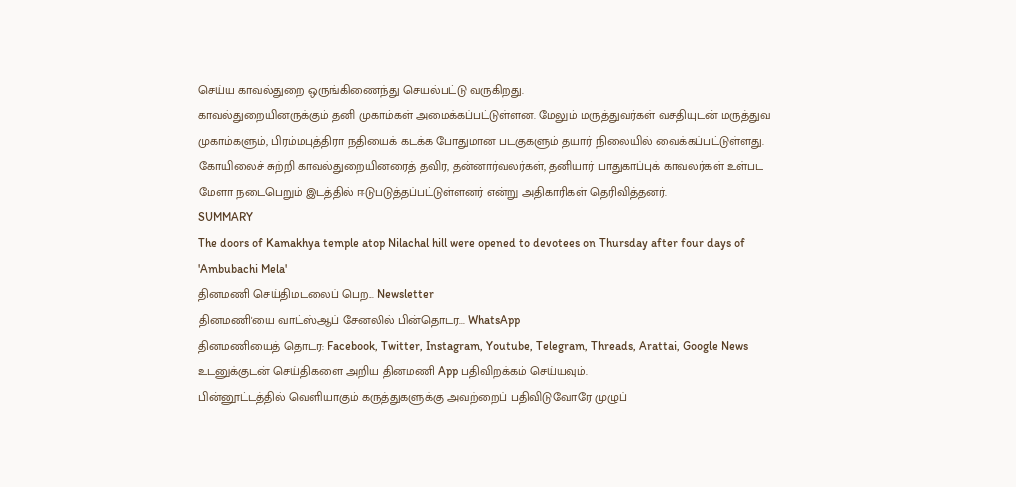செய்ய காவல்துறை ஒருங்கிணைந்து செயல்பட்டு வருகிறது.
காவல்துறையினருக்கும் தனி முகாம்கள் அமைக்கப்பட்டுள்ளன. மேலும் மருத்துவர்கள் வசதியுடன் மருத்துவ முகாம்களும், பிரம்மபுத்திரா நதியைக் கடக்க போதுமான படகுகளும் தயார் நிலையில் வைக்கப்பட்டுள்ளது.
கோயிலைச் சுற்றி காவல்துறையினரைத் தவிர, தன்னார்வலர்கள், தனியார் பாதுகாப்புக் காவலர்கள் உள்பட மேளா நடைபெறும் இடத்தில் ஈடுபடுத்தப்பட்டுள்ளனர் என்று அதிகாரிகள் தெரிவித்தனர்.
SUMMARY
The doors of Kamakhya temple atop Nilachal hill were opened to devotees on Thursday after four days of 'Ambubachi Mela'
தினமணி செய்திமடலைப் பெற... Newsletter
தினமணி'யை வாட்ஸ்ஆப் சேனலில் பின்தொடர... WhatsApp
தினமணியைத் தொடர: Facebook, Twitter, Instagram, Youtube, Telegram, Threads, Arattai, Google News
உடனுக்குடன் செய்திகளை அறிய தினமணி App பதிவிறக்கம் செய்யவும்.
பின்னூட்டத்தில் வெளியாகும் கருத்துகளுக்கு அவற்றைப் பதிவிடுவோரே முழுப்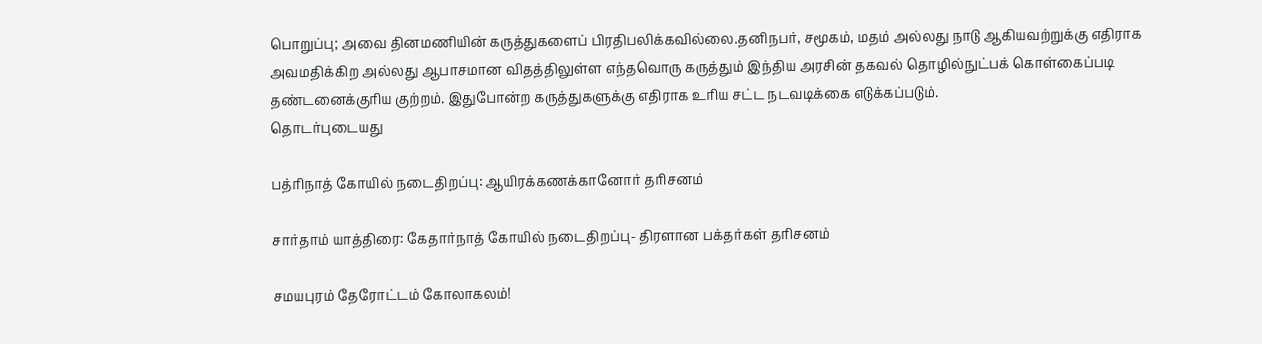பொறுப்பு; அவை தினமணியின் கருத்துகளைப் பிரதிபலிக்கவில்லை.தனிநபர், சமூகம், மதம் அல்லது நாடு ஆகியவற்றுக்கு எதிராக அவமதிக்கிற அல்லது ஆபாசமான விதத்திலுள்ள எந்தவொரு கருத்தும் இந்திய அரசின் தகவல் தொழில்நுட்பக் கொள்கைப்படி தண்டனைக்குரிய குற்றம். இதுபோன்ற கருத்துகளுக்கு எதிராக உரிய சட்ட நடவடிக்கை எடுக்கப்படும்.
தொடர்புடையது

பத்ரிநாத் கோயில் நடைதிறப்பு: ஆயிரக்கணக்கானோர் தரிசனம்

சார்தாம் யாத்திரை: கேதார்நாத் கோயில் நடைதிறப்பு- திரளான பக்தர்கள் தரிசனம்

சமயபுரம் தேரோட்டம் கோலாகலம்!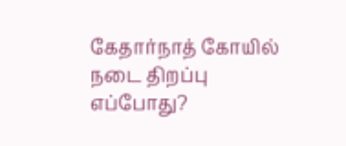கேதார்நாத் கோயில் நடை திறப்பு எப்போது?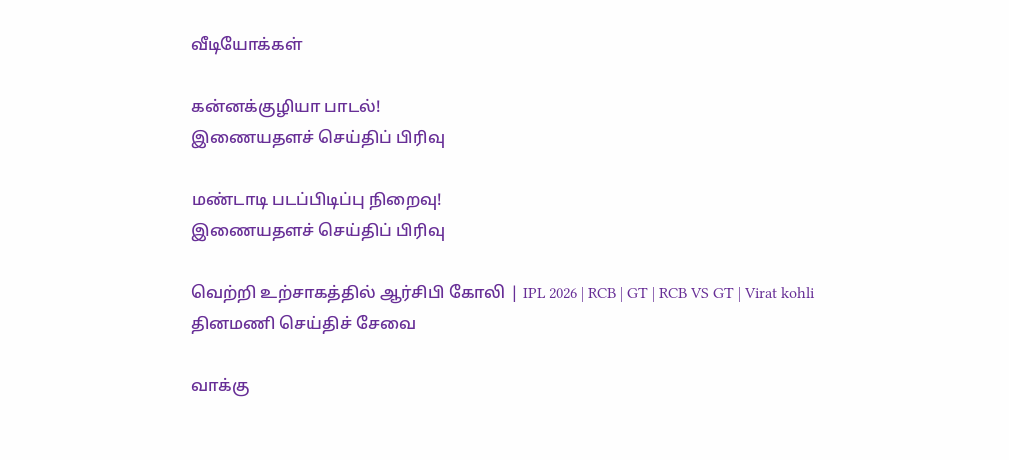வீடியோக்கள்

கன்னக்குழியா பாடல்!
இணையதளச் செய்திப் பிரிவு

மண்டாடி படப்பிடிப்பு நிறைவு!
இணையதளச் செய்திப் பிரிவு

வெற்றி உற்சாகத்தில் ஆர்சிபி கோலி | IPL 2026 | RCB | GT | RCB VS GT | Virat kohli
தினமணி செய்திச் சேவை

வாக்கு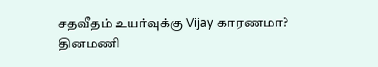சதவீதம் உயர்வுக்கு Vijay காரணமா?
தினமணி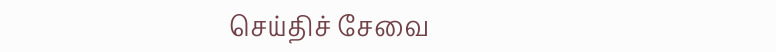செய்திச் சேவை